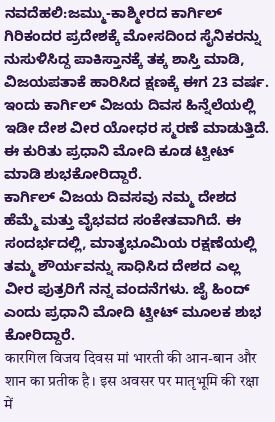ನವದೆಹಲಿ:ಜಮ್ಮು-ಕಾಶ್ಮೀರದ ಕಾರ್ಗಿಲ್ ಗಿರಿಕಂದರ ಪ್ರದೇಶಕ್ಕೆ ಮೋಸದಿಂದ ಸೈನಿಕರನ್ನು ನುಸುಳಿಸಿದ್ದ ಪಾಕಿಸ್ತಾನಕ್ಕೆ ತಕ್ಕ ಶಾಸ್ತಿ ಮಾಡಿ, ವಿಜಯಪತಾಕೆ ಹಾರಿಸಿದ ಕ್ಷಣಕ್ಕೆ ಈಗ 23 ವರ್ಷ. ಇಂದು ಕಾರ್ಗಿಲ್ ವಿಜಯ ದಿವಸ ಹಿನ್ನೆಲೆಯಲ್ಲಿ ಇಡೀ ದೇಶ ವೀರ ಯೋಧರ ಸ್ಮರಣೆ ಮಾಡುತ್ತಿದೆ. ಈ ಕುರಿತು ಪ್ರಧಾನಿ ಮೋದಿ ಕೂಡ ಟ್ವೀಟ್ ಮಾಡಿ ಶುಭಕೋರಿದ್ದಾರೆ.
ಕಾರ್ಗಿಲ್ ವಿಜಯ ದಿವಸವು ನಮ್ಮ ದೇಶದ ಹೆಮ್ಮೆ ಮತ್ತು ವೈಭವದ ಸಂಕೇತವಾಗಿದೆ. ಈ ಸಂದರ್ಭದಲ್ಲಿ, ಮಾತೃಭೂಮಿಯ ರಕ್ಷಣೆಯಲ್ಲಿ ತಮ್ಮ ಶೌರ್ಯವನ್ನು ಸಾಧಿಸಿದ ದೇಶದ ಎಲ್ಲ ವೀರ ಪುತ್ರರಿಗೆ ನನ್ನ ವಂದನೆಗಳು. ಜೈ ಹಿಂದ್ ಎಂದು ಪ್ರಧಾನಿ ಮೋದಿ ಟ್ವೀಟ್ ಮೂಲಕ ಶುಭ ಕೋರಿದ್ದಾರೆ.
कारगिल विजय दिवस मां भारती की आन-बान और शान का प्रतीक है। इस अवसर पर मातृभूमि की रक्षा में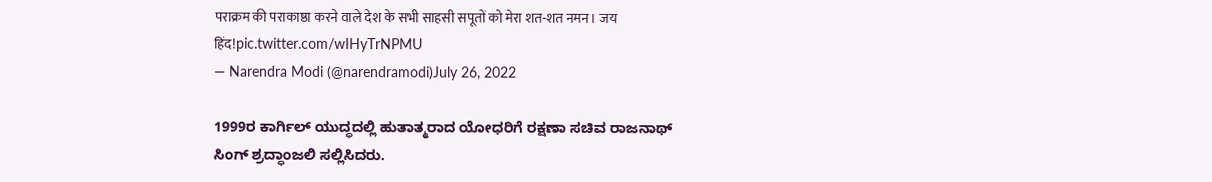पराक्रम की पराकाष्ठा करने वाले देश के सभी साहसी सपूतों को मेरा शत-शत नमन। जय हिंद!pic.twitter.com/wIHyTrNPMU
— Narendra Modi (@narendramodi)July 26, 2022

1999ರ ಕಾರ್ಗಿಲ್ ಯುದ್ಧದಲ್ಲಿ ಹುತಾತ್ಮರಾದ ಯೋಧರಿಗೆ ರಕ್ಷಣಾ ಸಚಿವ ರಾಜನಾಥ್ ಸಿಂಗ್ ಶ್ರದ್ಧಾಂಜಲಿ ಸಲ್ಲಿಸಿದರು.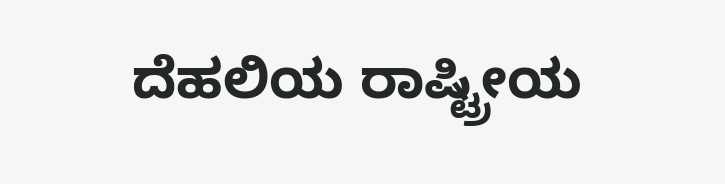ದೆಹಲಿಯ ರಾಷ್ಟ್ರೀಯ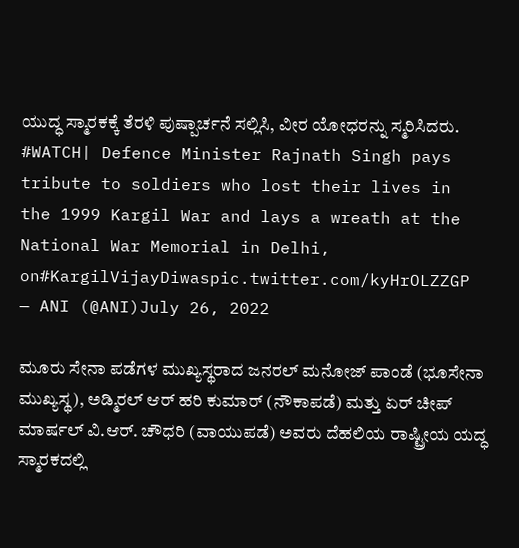ಯುದ್ಧ ಸ್ಮಾರಕಕ್ಕೆ ತೆರಳಿ ಪುಷ್ಪಾರ್ಚನೆ ಸಲ್ಲಿಸಿ, ವೀರ ಯೋಧರನ್ನು ಸ್ಮರಿಸಿದರು.
#WATCH| Defence Minister Rajnath Singh pays tribute to soldiers who lost their lives in the 1999 Kargil War and lays a wreath at the National War Memorial in Delhi, on#KargilVijayDiwaspic.twitter.com/kyHrOLZZGP
— ANI (@ANI)July 26, 2022

ಮೂರು ಸೇನಾ ಪಡೆಗಳ ಮುಖ್ಯಸ್ಥರಾದ ಜನರಲ್ ಮನೋಜ್ ಪಾಂಡೆ (ಭೂಸೇನಾ ಮುಖ್ಯಸ್ಥ), ಅಡ್ಮಿರಲ್ ಆರ್ ಹರಿ ಕುಮಾರ್ (ನೌಕಾಪಡೆ) ಮತ್ತು ಏರ್ ಚೀಪ್ ಮಾರ್ಷಲ್ ವಿ.ಆರ್. ಚೌಧರಿ (ವಾಯುಪಡೆ) ಅವರು ದೆಹಲಿಯ ರಾಷ್ಟ್ರೀಯ ಯದ್ಧ ಸ್ಮಾರಕದಲ್ಲಿ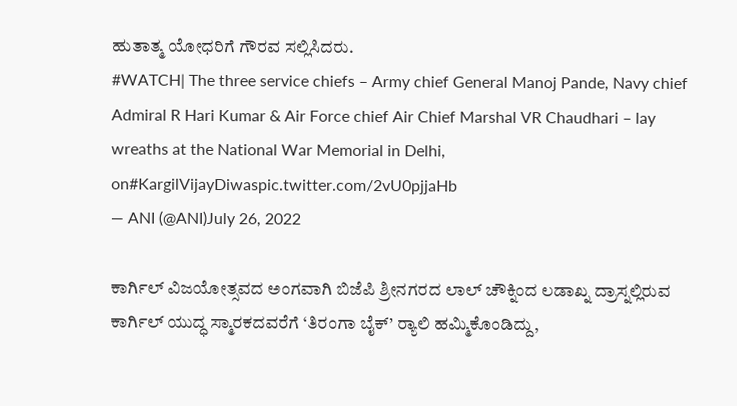ಹುತಾತ್ಮ ಯೋಧರಿಗೆ ಗೌರವ ಸಲ್ಲಿಸಿದರು.
#WATCH| The three service chiefs – Army chief General Manoj Pande, Navy chief Admiral R Hari Kumar & Air Force chief Air Chief Marshal VR Chaudhari – lay wreaths at the National War Memorial in Delhi, on#KargilVijayDiwaspic.twitter.com/2vU0pjjaHb
— ANI (@ANI)July 26, 2022

ಕಾರ್ಗಿಲ್ ವಿಜಯೋತ್ಸವದ ಅಂಗವಾಗಿ ಬಿಜೆಪಿ ಶ್ರೀನಗರದ ಲಾಲ್ ಚೌಕ್ನಿಂದ ಲಡಾಖ್ನ ದ್ರಾಸ್ನಲ್ಲಿರುವ ಕಾರ್ಗಿಲ್ ಯುದ್ಧ ಸ್ಮಾರಕದವರೆಗೆ ‘ತಿರಂಗಾ ಬೈಕ್’ ರ‍್ಯಾಲಿ ಹಮ್ಮಿಕೊಂಡಿದ್ದು,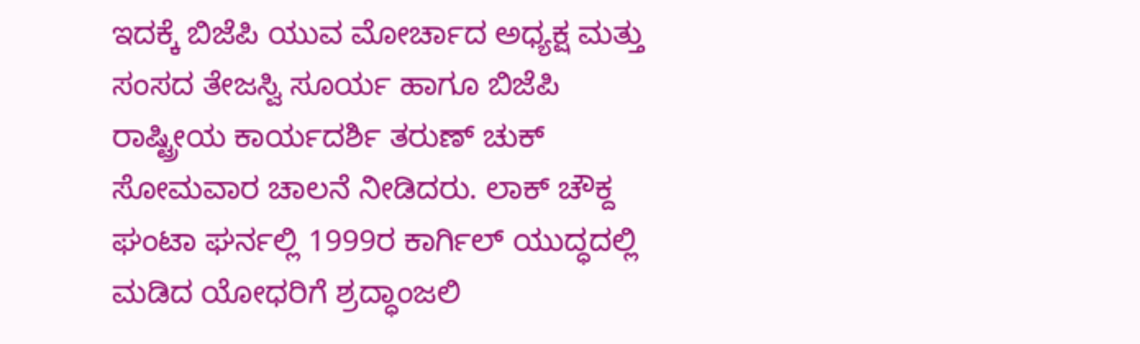ಇದಕ್ಕೆ ಬಿಜೆಪಿ ಯುವ ಮೋರ್ಚಾದ ಅಧ್ಯಕ್ಷ ಮತ್ತು ಸಂಸದ ತೇಜಸ್ವಿ ಸೂರ್ಯ ಹಾಗೂ ಬಿಜೆಪಿ ರಾಷ್ಟ್ರೀಯ ಕಾರ್ಯದರ್ಶಿ ತರುಣ್ ಚುಕ್ ಸೋಮವಾರ ಚಾಲನೆ ನೀಡಿದರು. ಲಾಕ್ ಚೌಕ್ದ ಘಂಟಾ ಘರ್ನಲ್ಲಿ 1999ರ ಕಾರ್ಗಿಲ್ ಯುದ್ಧದಲ್ಲಿ ಮಡಿದ ಯೋಧರಿಗೆ ಶ್ರದ್ಧಾಂಜಲಿ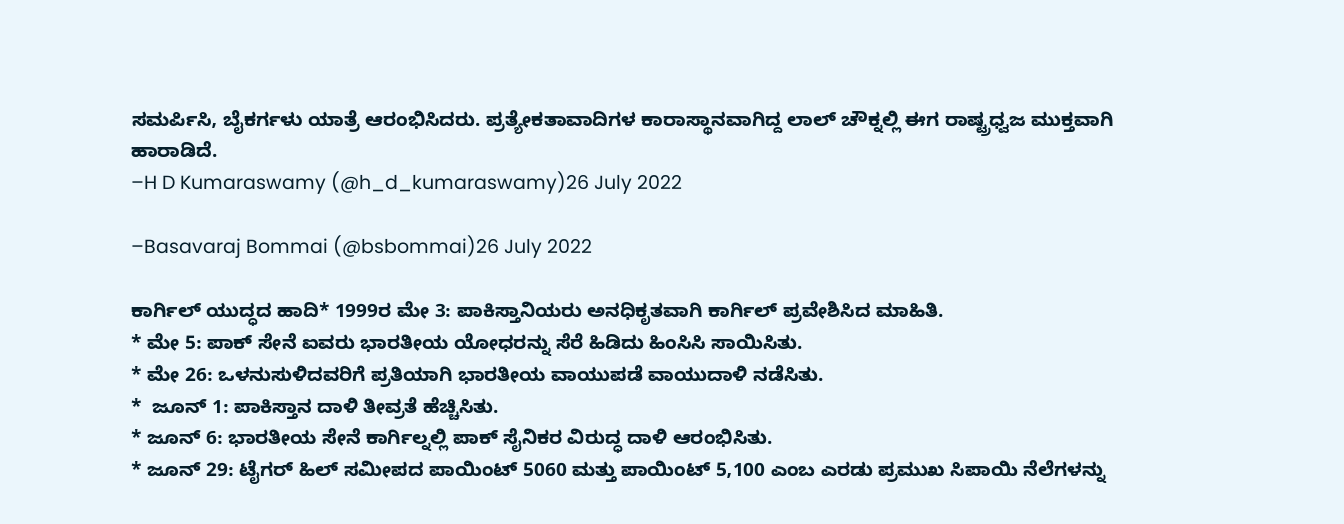ಸಮರ್ಪಿಸಿ, ಬೈಕರ್ಗಳು ಯಾತ್ರೆ ಆರಂಭಿಸಿದರು. ಪ್ರತ್ಯೇಕತಾವಾದಿಗಳ ಕಾರಾಸ್ಥಾನವಾಗಿದ್ದ ಲಾಲ್ ಚೌಕ್ನಲ್ಲಿ ಈಗ ರಾಷ್ಟ್ರಧ್ವಜ ಮುಕ್ತವಾಗಿ ಹಾರಾಡಿದೆ.
–H D Kumaraswamy (@h_d_kumaraswamy)26 July 2022

–Basavaraj Bommai (@bsbommai)26 July 2022

ಕಾರ್ಗಿಲ್ ಯುದ್ಧದ ಹಾದಿ* 1999ರ ಮೇ 3: ಪಾಕಿಸ್ತಾನಿಯರು ಅನಧಿಕೃತವಾಗಿ ಕಾರ್ಗಿಲ್ ಪ್ರವೇಶಿಸಿದ ಮಾಹಿತಿ.
* ಮೇ 5: ಪಾಕ್ ಸೇನೆ ಐವರು ಭಾರತೀಯ ಯೋಧರನ್ನು ಸೆರೆ ಹಿಡಿದು ಹಿಂಸಿಸಿ ಸಾಯಿಸಿತು.
* ಮೇ 26: ಒಳನುಸುಳಿದವರಿಗೆ ಪ್ರತಿಯಾಗಿ ಭಾರತೀಯ ವಾಯುಪಡೆ ವಾಯುದಾಳಿ ನಡೆಸಿತು.
*  ಜೂನ್ 1: ಪಾಕಿಸ್ತಾನ ದಾಳಿ ತೀವ್ರತೆ ಹೆಚ್ಚಿಸಿತು.
* ಜೂನ್ 6: ಭಾರತೀಯ ಸೇನೆ ಕಾರ್ಗಿಲ್ನಲ್ಲಿ ಪಾಕ್ ಸೈನಿಕರ ವಿರುದ್ಧ ದಾಳಿ ಆರಂಭಿಸಿತು.
* ಜೂನ್ 29: ಟೈಗರ್ ಹಿಲ್ ಸಮೀಪದ ಪಾಯಿಂಟ್ 5060 ಮತ್ತು ಪಾಯಿಂಟ್ 5,100 ಎಂಬ ಎರಡು ಪ್ರಮುಖ ಸಿಪಾಯಿ ನೆಲೆಗಳನ್ನು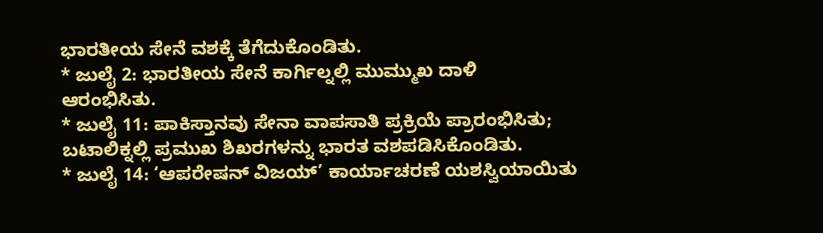ಭಾರತೀಯ ಸೇನೆ ವಶಕ್ಕೆ ತೆಗೆದುಕೊಂಡಿತು.
* ಜುಲೈ 2: ಭಾರತೀಯ ಸೇನೆ ಕಾರ್ಗಿಲ್ನಲ್ಲಿ ಮುಮ್ಮುಖ ದಾಳಿ ಆರಂಭಿಸಿತು.
* ಜುಲೈ 11: ಪಾಕಿಸ್ತಾನವು ಸೇನಾ ವಾಪಸಾತಿ ಪ್ರಕ್ರಿಯೆ ಪ್ರಾರಂಭಿಸಿತು; ಬಟಾಲಿಕ್ನಲ್ಲಿ ಪ್ರಮುಖ ಶಿಖರಗಳನ್ನು ಭಾರತ ವಶಪಡಿಸಿಕೊಂಡಿತು.
* ಜುಲೈ 14: ‘ಆಪರೇಷನ್ ವಿಜಯ್’ ಕಾರ್ಯಾಚರಣೆ ಯಶಸ್ವಿಯಾಯಿತು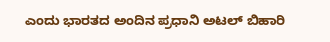ಎಂದು ಭಾರತದ ಅಂದಿನ ಪ್ರಧಾನಿ ಅಟಲ್ ಬಿಹಾರಿ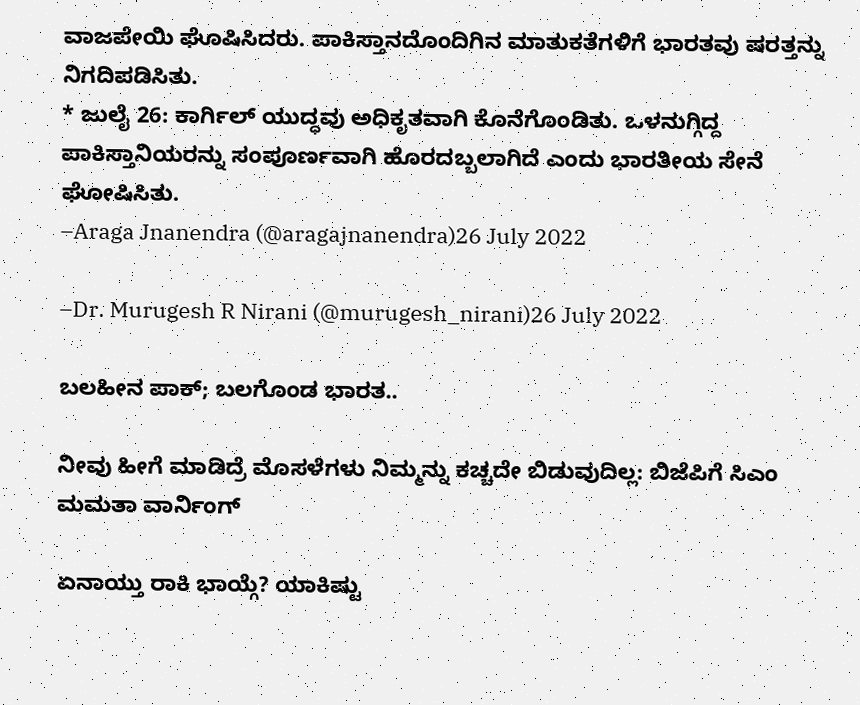ವಾಜಪೇಯಿ ಘೊಷಿಸಿದರು. ಪಾಕಿಸ್ತಾನದೊಂದಿಗಿನ ಮಾತುಕತೆಗಳಿಗೆ ಭಾರತವು ಷರತ್ತನ್ನು ನಿಗದಿಪಡಿಸಿತು.
* ಜುಲೈ 26: ಕಾರ್ಗಿಲ್ ಯುದ್ಧವು ಅಧಿಕೃತವಾಗಿ ಕೊನೆಗೊಂಡಿತು. ಒಳನುಗ್ಗಿದ್ದ ಪಾಕಿಸ್ತಾನಿಯರನ್ನು ಸಂಪೂರ್ಣವಾಗಿ ಹೊರದಬ್ಬಲಾಗಿದೆ ಎಂದು ಭಾರತೀಯ ಸೇನೆ ಘೋಷಿಸಿತು.
–Araga Jnanendra (@aragajnanendra)26 July 2022

–Dr. Murugesh R Nirani (@murugesh_nirani)26 July 2022

ಬಲಹೀನ ಪಾಕ್; ಬಲಗೊಂಡ ಭಾರತ..

ನೀವು ಹೀಗೆ ಮಾಡಿದ್ರೆ ಮೊಸಳೆಗಳು ನಿಮ್ಮನ್ನು ಕಚ್ಚದೇ ಬಿಡುವುದಿಲ್ಲ: ಬಿಜೆಪಿಗೆ ಸಿಎಂ ಮಮತಾ ವಾರ್ನಿಂಗ್

ಏನಾಯ್ತು ರಾಕಿ ಭಾಯ್ಗೆ? ಯಾಕಿಷ್ಟು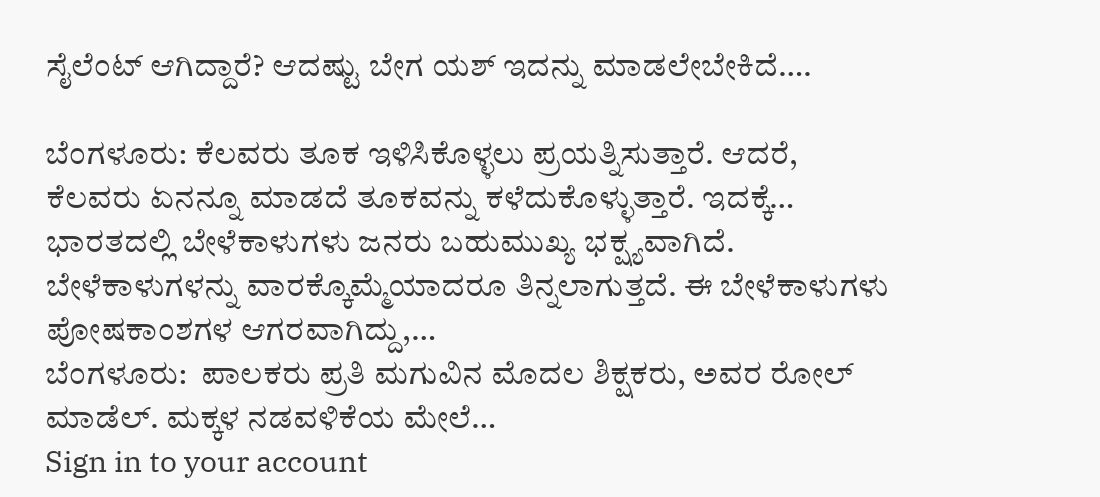ಸೈಲೆಂಟ್ ಆಗಿದ್ದಾರೆ? ಆದಷ್ಟು ಬೇಗ ಯಶ್ ಇದನ್ನು ಮಾಡಲೇಬೇಕಿದೆ….

ಬೆಂಗಳೂರು: ಕೆಲವರು ತೂಕ ಇಳಿಸಿಕೊಳ್ಳಲು ಪ್ರಯತ್ನಿಸುತ್ತಾರೆ. ಆದರೆ, ಕೆಲವರು ಏನನ್ನೂ ಮಾಡದೆ ತೂಕವನ್ನು ಕಳೆದುಕೊಳ್ಳುತ್ತಾರೆ. ಇದಕ್ಕೆ…
ಭಾರತದಲ್ಲಿ ಬೇಳೆಕಾಳುಗಳು ಜನರು ಬಹುಮುಖ್ಯ ಭಕ್ಷ್ಯವಾಗಿದೆ. ಬೇಳೆಕಾಳುಗಳನ್ನು ವಾರಕ್ಕೊಮ್ಮೆಯಾದರೂ ತಿನ್ನಲಾಗುತ್ತದೆ. ಈ ಬೇಳೆಕಾಳುಗಳು ಪೋಷಕಾಂಶಗಳ ಆಗರವಾಗಿದ್ದು,…
ಬೆಂಗಳೂರು:  ಪಾಲಕರು ಪ್ರತಿ ಮಗುವಿನ ಮೊದಲ ಶಿಕ್ಷಕರು, ಅವರ ರೋಲ್ ಮಾಡೆಲ್. ಮಕ್ಕಳ ನಡವಳಿಕೆಯ ಮೇಲೆ…
Sign in to your account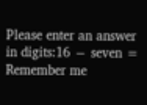Please enter an answer in digits:16 − seven =
Remember me